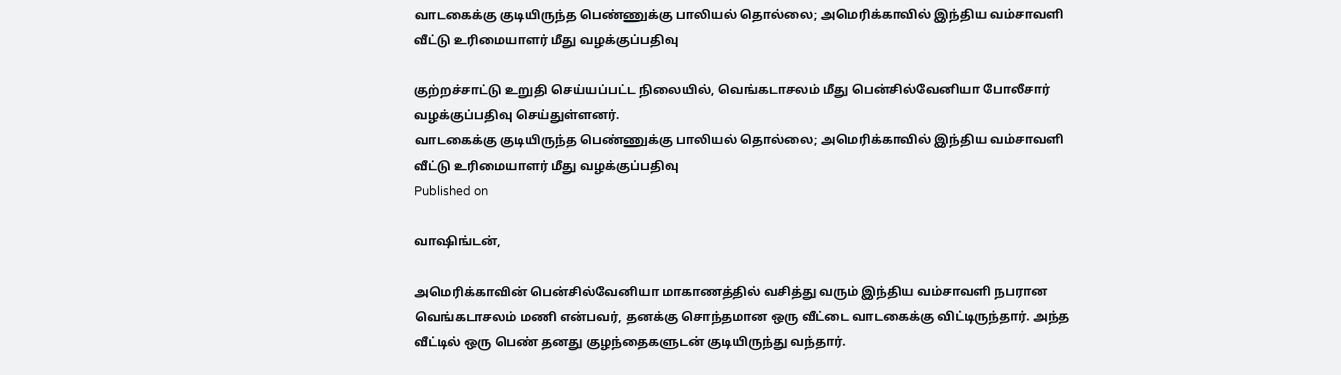வாடகைக்கு குடியிருந்த பெண்ணுக்கு பாலியல் தொல்லை; அமெரிக்காவில் இந்திய வம்சாவளி வீட்டு உரிமையாளர் மீது வழக்குப்பதிவு

குற்றச்சாட்டு உறுதி செய்யப்பட்ட நிலையில், வெங்கடாசலம் மீது பென்சில்வேனியா போலீசார் வழக்குப்பதிவு செய்துள்ளனர்.
வாடகைக்கு குடியிருந்த பெண்ணுக்கு பாலியல் தொல்லை; அமெரிக்காவில் இந்திய வம்சாவளி வீட்டு உரிமையாளர் மீது வழக்குப்பதிவு
Published on

வாஷிங்டன்,

அமெரிக்காவின் பென்சில்வேனியா மாகாணத்தில் வசித்து வரும் இந்திய வம்சாவளி நபரான வெங்கடாசலம் மணி என்பவர், தனக்கு சொந்தமான ஒரு வீட்டை வாடகைக்கு விட்டிருந்தார். அந்த வீட்டில் ஒரு பெண் தனது குழந்தைகளுடன் குடியிருந்து வந்தார்.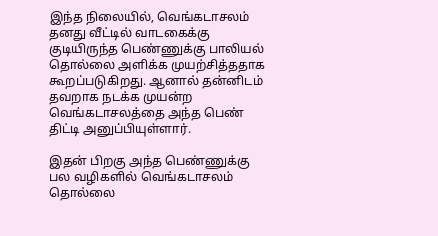இந்த நிலையில், வெங்கடாசலம் தனது வீட்டில் வாடகைக்கு குடியிருந்த பெண்ணுக்கு பாலியல் தொல்லை அளிக்க முயற்சித்ததாக கூறப்படுகிறது. ஆனால் தன்னிடம் தவறாக நடக்க முயன்ற வெங்கடாசலத்தை அந்த பெண் திட்டி அனுப்பியுள்ளார்.

இதன் பிறகு அந்த பெண்ணுக்கு பல வழிகளில் வெங்கடாசலம் தொல்லை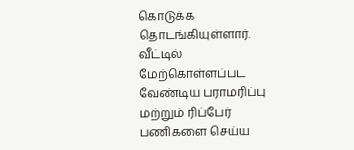கொடுக்க தொடங்கியுள்ளார். வீட்டில் மேற்கொள்ளப்பட வேண்டிய பராமரிப்பு மற்றும் ரிப்பேர் பணிகளை செய்ய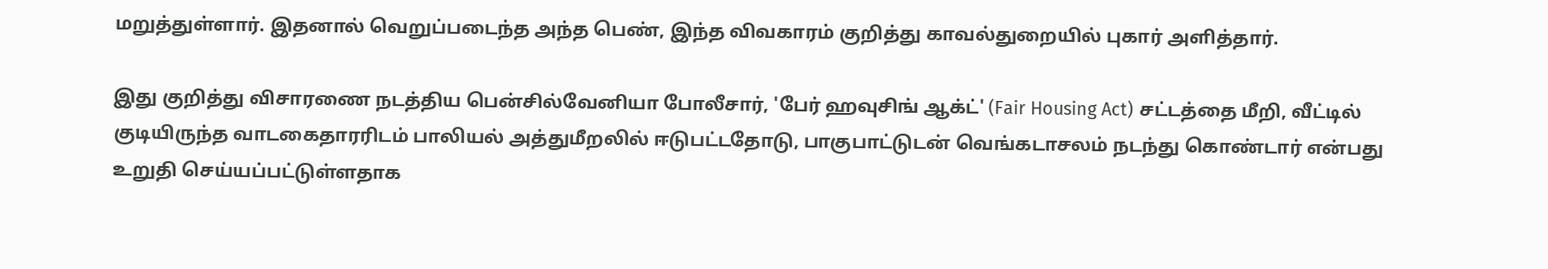மறுத்துள்ளார். இதனால் வெறுப்படைந்த அந்த பெண், இந்த விவகாரம் குறித்து காவல்துறையில் புகார் அளித்தார்.

இது குறித்து விசாரணை நடத்திய பென்சில்வேனியா போலீசார், 'பேர் ஹவுசிங் ஆக்ட்' (Fair Housing Act) சட்டத்தை மீறி, வீட்டில் குடியிருந்த வாடகைதாரரிடம் பாலியல் அத்துமீறலில் ஈடுபட்டதோடு, பாகுபாட்டுடன் வெங்கடாசலம் நடந்து கொண்டார் என்பது உறுதி செய்யப்பட்டுள்ளதாக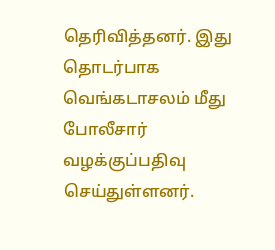தெரிவித்தனர். இது தொடர்பாக வெங்கடாசலம் மீது போலீசார் வழக்குப்பதிவு செய்துள்ளனர்.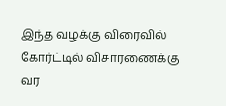இந்த வழக்கு விரைவில் கோர்ட்டில் விசாரணைக்கு வர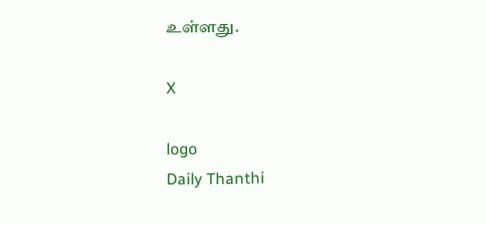உள்ளது.

X

logo
Daily Thanthi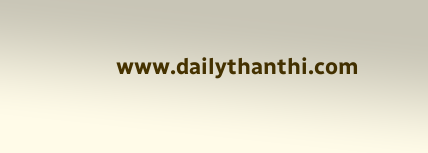www.dailythanthi.com